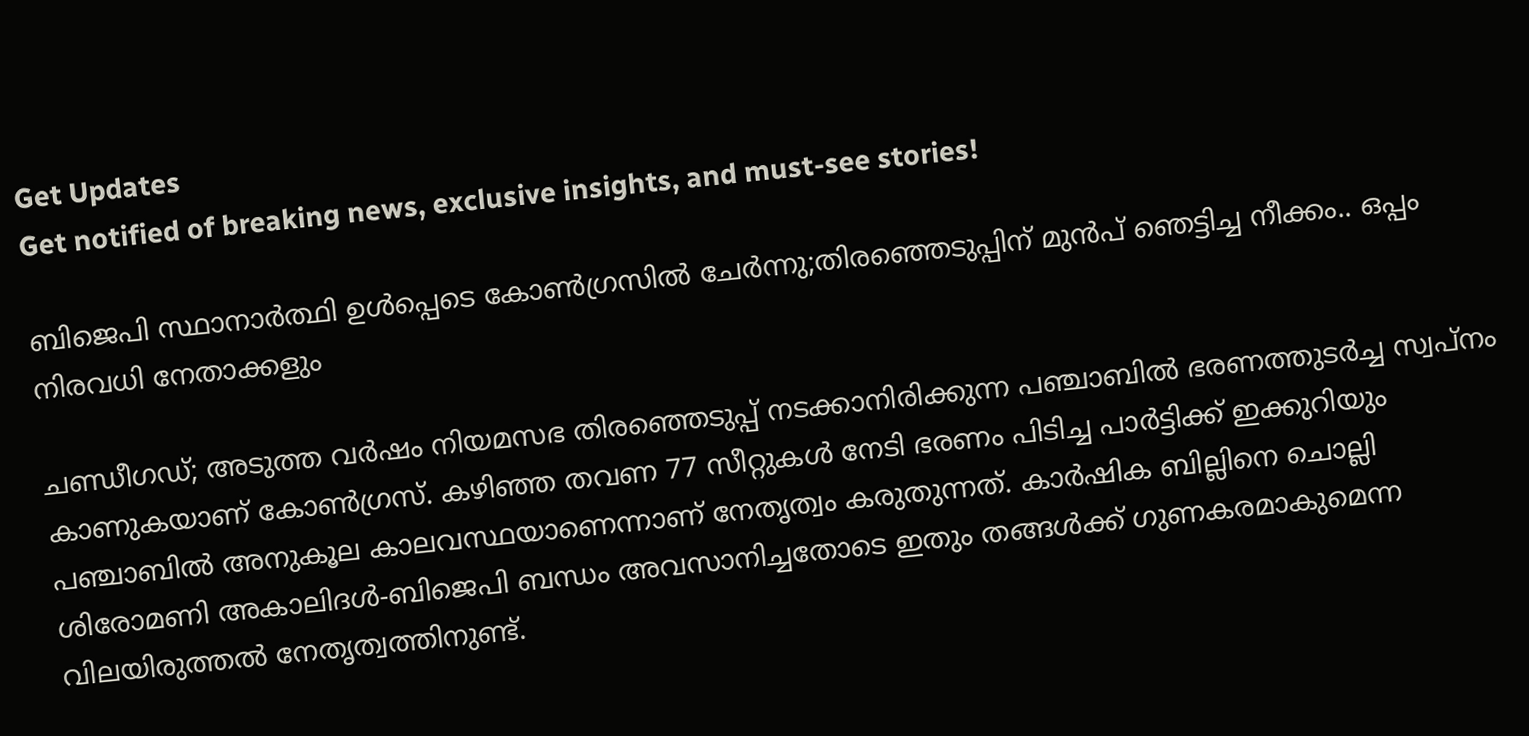Get Updates
Get notified of breaking news, exclusive insights, and must-see stories!

ബിജെപി സ്ഥാനാർത്ഥി ഉൾപ്പെടെ കോൺഗ്രസിൽ ചേർന്നു;തിരഞ്ഞെടുപ്പിന് മുൻപ് ഞെട്ടിച്ച നീക്കം.. ഒപ്പം നിരവധി നേതാക്കളും

ചണ്ഡീഗഡ്; അടുത്ത വർഷം നിയമസഭ തിരഞ്ഞെടുപ്പ് നടക്കാനിരിക്കുന്ന പഞ്ചാബിൽ ഭരണത്തുടർച്ച സ്വപ്നം കാണുകയാണ് കോൺഗ്രസ്. കഴിഞ്ഞ തവണ 77 സീറ്റുകൾ നേടി ഭരണം പിടിച്ച പാർട്ടിക്ക് ഇക്കുറിയും പഞ്ചാബിൽ അനുകൂല കാലവസ്ഥയാണെന്നാണ് നേതൃത്വം കരുതുന്നത്. കാർഷിക ബില്ലിനെ ചൊല്ലി ശിരോമണി അകാലിദൾ-ബിജെപി ബന്ധം അവസാനിച്ചതോടെ ഇതും തങ്ങൾക്ക് ഗുണകരമാകുമെന്ന വിലയിരുത്തൽ നേതൃത്വത്തിനുണ്ട്.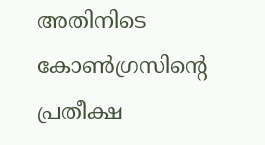അതിനിടെ കോൺഗ്രസിന്റെ പ്രതീക്ഷ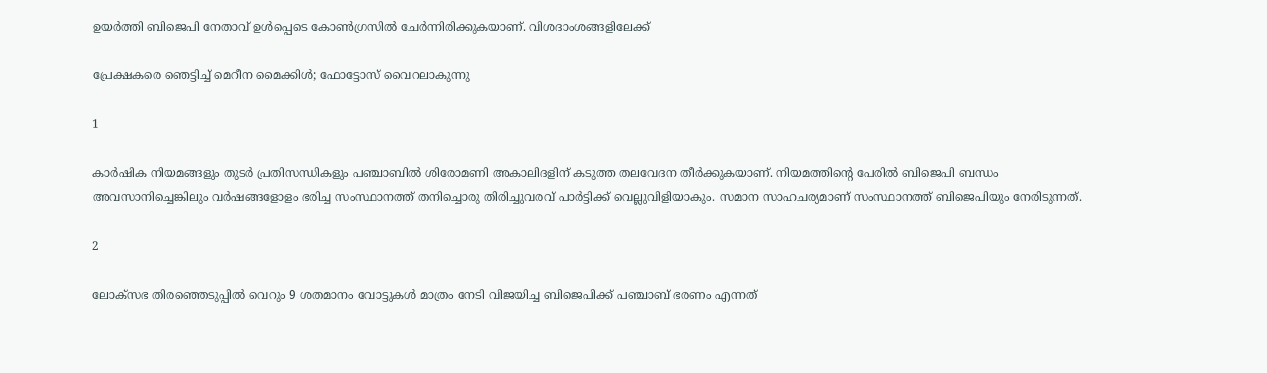ഉയർത്തി ബിജെപി നേതാവ് ഉൾപ്പെടെ കോൺഗ്രസിൽ ചേർന്നിരിക്കുകയാണ്. വിശദാംശങ്ങളിലേക്ക്

പ്രേക്ഷകരെ ഞെട്ടിച്ച് മെറീന മൈക്കിൾ; ഫോട്ടോസ് വൈറലാകുന്നു

1

കാർഷിക നിയമങ്ങളും തുടർ പ്രതിസന്ധികളും പഞ്ചാബിൽ ശിരോമണി അകാലിദളിന് കടുത്ത തലവേദന തീർക്കുകയാണ്. നിയമത്തിന്റെ പേരിൽ ബിജെപി ബന്ധം അവസാനിച്ചെങ്കിലും വർഷങ്ങളോളം ഭരിച്ച സംസ്ഥാനത്ത് തനിച്ചൊരു തിരിച്ചുവരവ് പാർട്ടിക്ക് വെല്ലുവിളിയാകും. സമാന സാഹചര്യമാണ് സംസ്ഥാനത്ത് ബിജെപിയും നേരിടുന്നത്.

2

ലോക്സഭ തിരഞ്ഞെടുപ്പിൽ വെറും 9 ശതമാനം വോട്ടുകൾ മാത്രം നേടി വിജയിച്ച ബിജെപിക്ക് പഞ്ചാബ് ഭരണം എന്നത്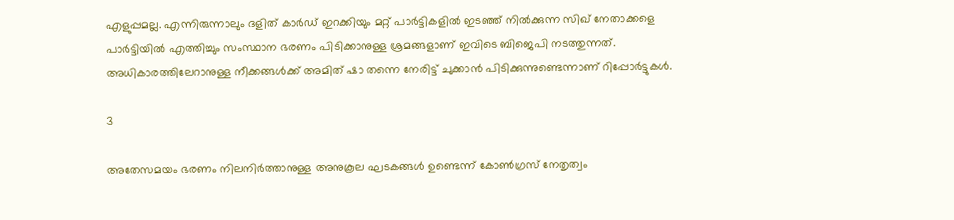എളുപ്പമല്ല. എന്നിരുന്നാലും ദളിത് കാർഡ് ഇറക്കിയും മറ്റ് പാർട്ടികളിൽ ഇടഞ്ഞ് നിൽക്കുന്ന സിഖ് നേതാക്കളെ പാർട്ടിയിൽ എത്തിച്ചും സംസ്ഥാന ഭരണം പിടിക്കാനുള്ള ശ്രമങ്ങളാണ് ഇവിടെ ബിജെപി നടത്തുന്നത്. അധികാരത്തിലേറാനുള്ള നീക്കങ്ങൾക്ക് അമിത് ഷാ തന്നെ നേരിട്ട് ചുക്കാൻ പിടിക്കുന്നുണ്ടെന്നാണ് റിപ്പോർട്ടുകൾ.

3

അതേസമയം ഭരണം നിലനിർത്താനുള്ള അനുകൂല ഘടകങ്ങൾ ഉണ്ടെന്ന് കോൺഗ്രസ് നേതൃത്വം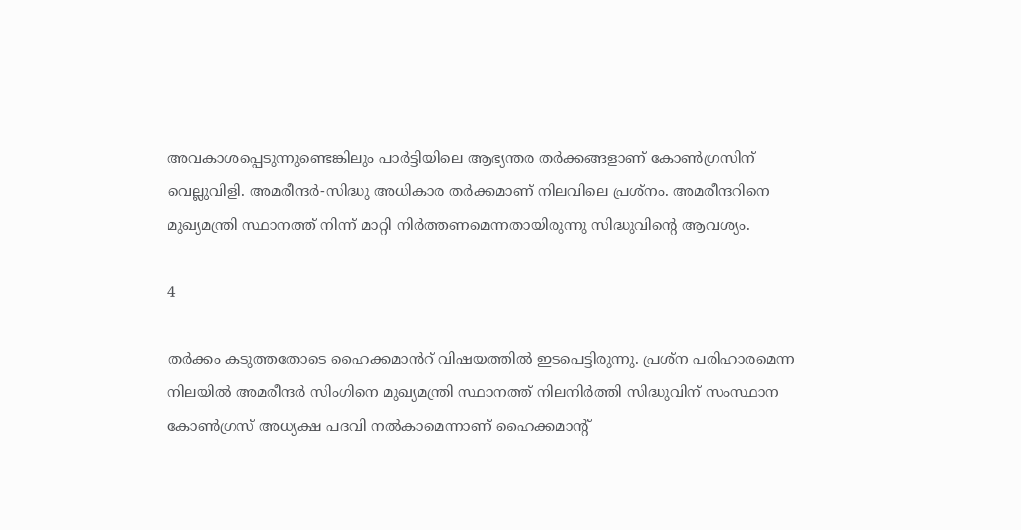അവകാശപ്പെടുന്നുണ്ടെങ്കിലും പാർട്ടിയിലെ ആഭ്യന്തര തർക്കങ്ങളാണ് കോൺഗ്രസിന് വെല്ലുവിളി. അമരീന്ദർ-സിദ്ധു അധികാര തർക്കമാണ് നിലവിലെ പ്രശ്നം. അമരീന്ദറിനെ മുഖ്യമന്ത്രി സ്ഥാനത്ത് നിന്ന് മാറ്റി നിർത്തണമെന്നതായിരുന്നു സിദ്ധുവിന്റെ ആവശ്യം.

4

തർക്കം കടുത്തതോടെ ഹൈക്കമാൻറ് വിഷയത്തിൽ ഇടപെട്ടിരുന്നു. പ്രശ്ന പരിഹാരമെന്ന നിലയിൽ അമരീന്ദർ സിംഗിനെ മുഖ്യമന്ത്രി സ്ഥാനത്ത് നിലനിർത്തി സിദ്ധുവിന് സംസ്ഥാന കോൺഗ്രസ് അധ്യക്ഷ പദവി നൽകാമെന്നാണ് ഹൈക്കമാന്റ്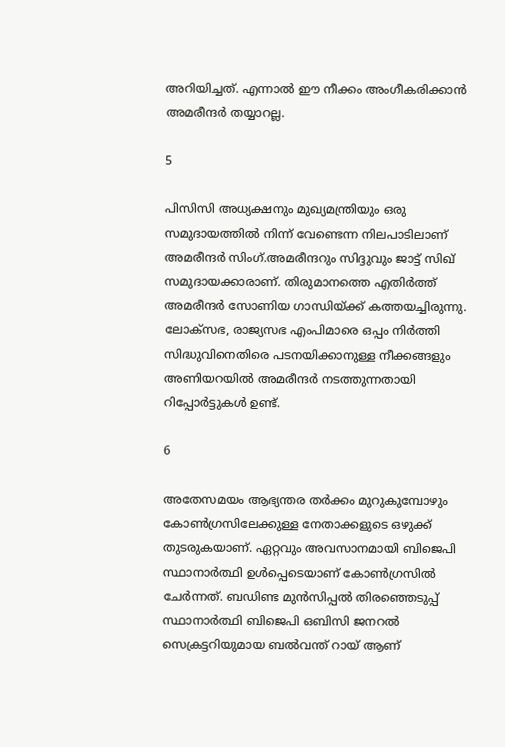അറിയിച്ചത്. എന്നാൽ ഈ നീക്കം അംഗീകരിക്കാൻ അമരീന്ദർ തയ്യാറല്ല.

5

പിസിസി അധ്യക്ഷനും മുഖ്യമന്ത്രിയും ഒരു സമുദായത്തില്‍ നിന്ന് വേണ്ടെന്ന നിലപാടിലാണ് അമരീന്ദര്‍ സിംഗ്.അമരീന്ദറും സിദ്ദുവും ജാട്ട് സിഖ് സമുദായക്കാരാണ്. തിരുമാനത്തെ എതിർത്ത് അമരീന്ദർ സോണിയ ഗാന്ധിയ്ക്ക് കത്തയച്ചിരുന്നു. ലോക്സഭ, രാജ്യസഭ എംപിമാരെ ഒപ്പം നിർത്തി സിദ്ധുവിനെതിരെ പടനയിക്കാനുള്ള നീക്കങ്ങളും അണിയറയിൽ അമരീന്ദർ നടത്തുന്നതായി റിപ്പോർട്ടുകൾ ഉണ്ട്.

6

അതേസമയം ആഭ്യന്തര തർക്കം മുറുകുമ്പോഴും കോൺഗ്രസിലേക്കുള്ള നേതാക്കളുടെ ഒഴുക്ക് തുടരുകയാണ്. ഏറ്റവും അവസാനമായി ബിജെപി സ്ഥാനാർത്ഥി ഉൾപ്പെടെയാണ് കോൺഗ്രസിൽ ചേർന്നത്. ബഡിണ്ട മുൻസിപ്പൽ തിരഞ്ഞെടുപ്പ് സ്ഥാനാർത്ഥി ബിജെപി ഒബിസി ജനറൽ സെക്രട്ടറിയുമായ ബൽവന്ത് റായ് ആണ്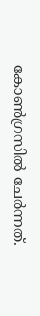കോൺഗ്രസിൽ ചേർന്നത്.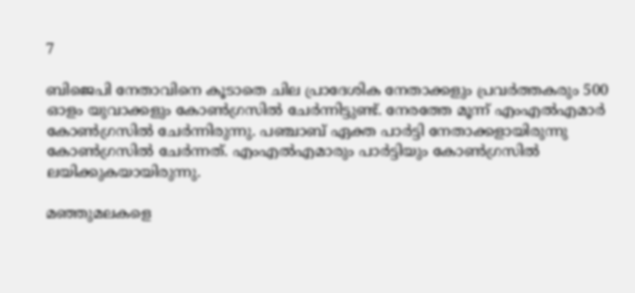7

ബിജെപി നേതാവിനെ കൂടാതെ ചില പ്രാദേശിക നേതാക്കളും പ്രവർത്തകരും 500 ഓളം യുവാക്കളും കോൺഗ്രസിൽ ചേർന്നിട്ടുണ്ട്. നേരത്തേ മൂന്ന് എംഎൽഎമാർ കോൺഗ്രസിൽ ചേർന്നിരുന്നു. പഞ്ചാബ് ഏക്ത പാർട്ടി നേതാക്കളായിരുന്നു കോൺഗ്രസിൽ ചേർന്നത്. എംഎൽഎമാരും പാർട്ടിയും കോൺഗ്രസിൽ ലയിക്കുകയായിരുന്നു.

മഞ്ഞുമലകളെ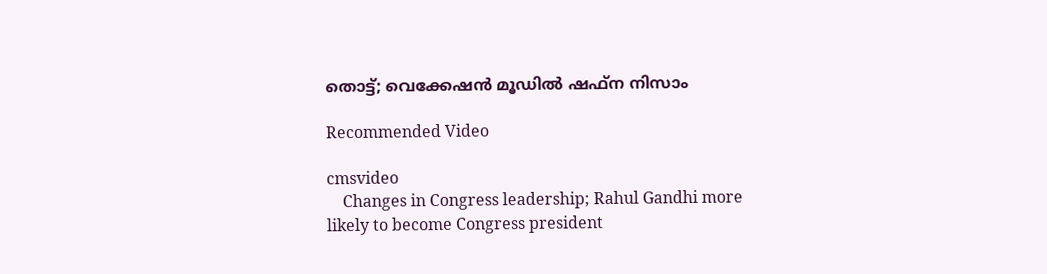തൊട്ട്; വെക്കേഷൻ മൂഡിൽ ഷഫ്ന നിസാം

Recommended Video

cmsvideo
    Changes in Congress leadership; Rahul Gandhi more likely to become Congress president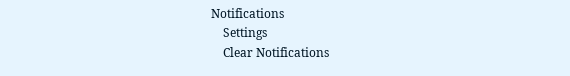Notifications
    Settings
    Clear Notifications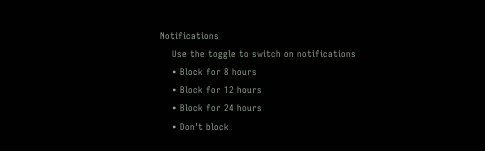Notifications
    Use the toggle to switch on notifications
    • Block for 8 hours
    • Block for 12 hours
    • Block for 24 hours
    • Don't block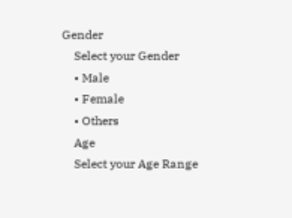Gender
    Select your Gender
    • Male
    • Female
    • Others
    Age
    Select your Age Range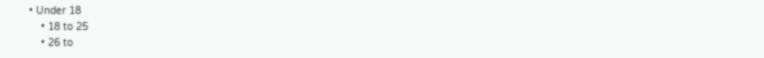• Under 18
    • 18 to 25
    • 26 to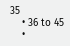35
    • 36 to 45
    •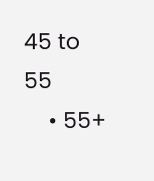45 to 55
    • 55+